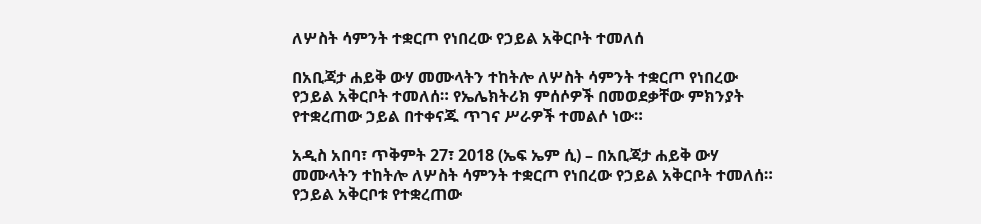ለሦስት ሳምንት ተቋርጦ የነበረው የኃይል አቅርቦት ተመለሰ

በአቢጃታ ሐይቅ ውሃ መሙላትን ተከትሎ ለሦስት ሳምንት ተቋርጦ የነበረው የኃይል አቅርቦት ተመለሰ። የኤሌክትሪክ ምሰሶዎች በመወደቃቸው ምክንያት የተቋረጠው ኃይል በተቀናጁ ጥገና ሥራዎች ተመልሶ ነው።

አዲስ አበባ፣ ጥቅምት 27፣ 2018 (ኤፍ ኤም ሲ) – በአቢጃታ ሐይቅ ውሃ መሙላትን ተከትሎ ለሦስት ሳምንት ተቋርጦ የነበረው የኃይል አቅርቦት ተመለሰ። የኃይል አቅርቦቱ የተቋረጠው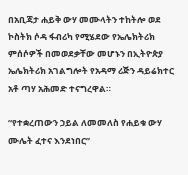በአቢጃታ ሐይቅ ውሃ መሙላትን ተከትሎ ወደ ኮስትክ ሶዳ ፋብሪካ የሚሄደው የኤሌክትሪክ ምሰሶዎች በመወደቃቸው መሆኑን በኢትዮጵያ ኤሌክትሪክ አገልግሎት የአዳማ ሪጅን ዳይሬክተር አቶ ጣሃ አሕመድ ተናግረዋል።

“የተቋረጠውን ኃይል ለመመለስ የሐይቁ ውሃ ሙሌት ፈተና እንደነበር”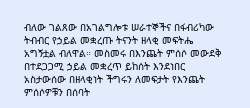ብለው ገልጸው በአገልግሎቱ ሠራተኞችና በፋብሪካው ትብብር የኃይል መቋረጡ ትናንት ዘላቂ መፍትሔ አግኝቷል ብለዋል። መስመሩ በእንጨት ምሰሶ መውደቅ በተደጋጋሚ ኃይል መቋረጥ ይከሰት እንደነበር አስታውሰው በዘላቂነት ችግሩን ለመፍታት የእንጨት ምሰሶዎቹን በሰባት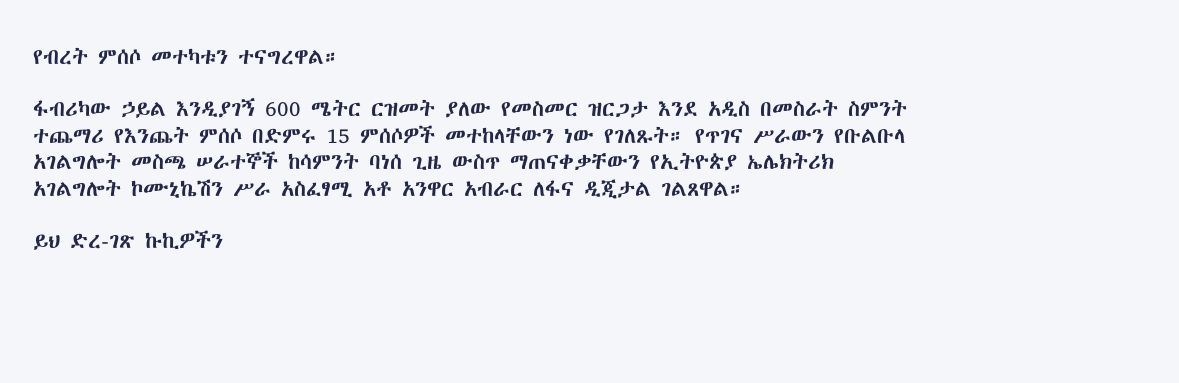የብረት ምሰሶ መተካቱን ተናግረዋል።

ፋብሪካው ኃይል እንዲያገኝ 600 ሜትር ርዝመት ያለው የመስመር ዝርጋታ እንደ አዲስ በመስራት ስምንት ተጨማሪ የእንጨት ምሰሶ በድምሩ 15 ምሰሶዎች መተከላቸውን ነው የገለጹት። የጥገና ሥራውን የቡልቡላ አገልግሎት መስጫ ሠራተኞች ከሳምንት ባነሰ ጊዜ ውስጥ ማጠናቀቃቸውን የኢትዮጵያ ኤሌክትሪክ አገልግሎት ኮሙኒኬሽን ሥራ አስፈፃሚ አቶ አንዋር አብራር ለፋና ዲጂታል ገልጸዋል።

ይህ ድረ-ገጽ ኩኪዎችን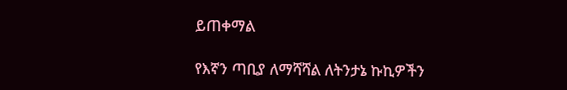ይጠቀማል

የእኛን ጣቢያ ለማሻሻል ለትንታኔ ኩኪዎችን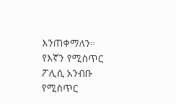እንጠቀማለን። የእኛን የሚስጥር ፖሊሲ አንብቡ የሚስጥር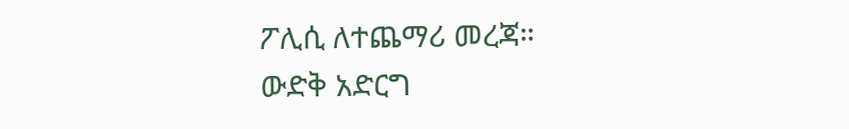ፖሊሲ ለተጨማሪ መረጃ።
ውድቅ አድርግ